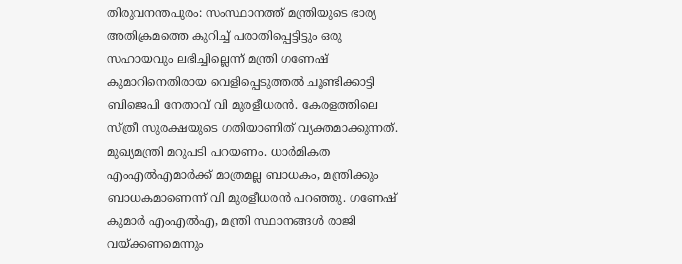തിരുവനന്തപുരം: സംസ്ഥാനത്ത് മന്ത്രിയുടെ ഭാര്യ അതിക്രമത്തെ കുറിച്ച് പരാതിപ്പെട്ടിട്ടും ഒരു സഹായവും ലഭിച്ചില്ലെന്ന് മന്ത്രി ഗണേഷ് കുമാറിനെതിരായ വെളിപ്പെടുത്തൽ ചൂണ്ടിക്കാട്ടി ബിജെപി നേതാവ് വി മുരളീധരൻ. കേരളത്തിലെ സ്ത്രീ സുരക്ഷയുടെ ഗതിയാണിത് വ്യക്തമാക്കുന്നത്. മുഖ്യമന്ത്രി മറുപടി പറയണം. ധാർമികത എംഎൽഎമാർക്ക് മാത്രമല്ല ബാധകം, മന്ത്രിക്കും ബാധകമാണെന്ന് വി മുരളീധരൻ പറഞ്ഞു. ഗണേഷ് കുമാർ എംഎൽഎ, മന്ത്രി സ്ഥാനങ്ങൾ രാജി വയ്ക്കണമെന്നും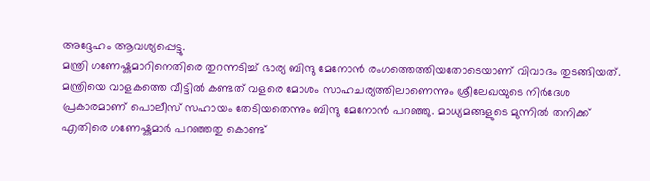അദ്ദേഹം ആവശ്യപ്പെട്ടു.
മന്ത്രി ഗണേഷ്കുമാറിനെതിരെ തുറന്നടിച്ച് ഭാര്യ ബിന്ദു മേനോൻ രംഗത്തെത്തിയതോടെയാണ് വിവാദം തുടങ്ങിയത്. മന്ത്രിയെ വാളകത്തെ വീട്ടിൽ കണ്ടത് വളരെ മോശം സാഹചര്യത്തിലാണെന്നും ശ്രീലേഖയുടെ നിർദേശ പ്രകാരമാണ് പൊലീസ് സഹായം തേടിയതെന്നും ബിന്ദു മേനോൻ പറഞ്ഞു. മാധ്യമങ്ങളുടെ മുന്നിൽ തനിക്ക് എതിരെ ഗണേഷ്കുമാർ പറഞ്ഞതു കൊണ്ട്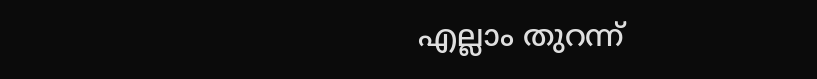എല്ലാം തുറന്ന്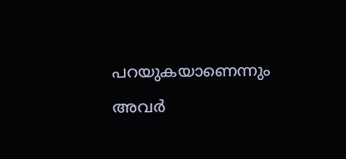പറയുകയാണെന്നും അവർ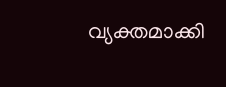വ്യക്തമാക്കി